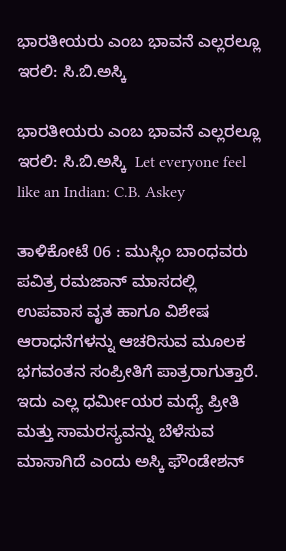ಭಾರತೀಯರು ಎಂಬ ಭಾವನೆ ಎಲ್ಲರಲ್ಲೂ ಇರಲಿ: ಸಿ.ಬಿ.ಅಸ್ಕಿ

ಭಾರತೀಯರು ಎಂಬ ಭಾವನೆ ಎಲ್ಲರಲ್ಲೂ ಇರಲಿ: ಸಿ.ಬಿ.ಅಸ್ಕಿ  Let everyone feel like an Indian: C.B. Askey

ತಾಳಿಕೋಟೆ 06 : ಮುಸ್ಲಿಂ ಬಾಂಧವರು ಪವಿತ್ರ ರಮಜಾನ್ ಮಾಸದಲ್ಲಿ ಉಪವಾಸ ವೃತ ಹಾಗೂ ವಿಶೇಷ ಆರಾಧನೆಗಳನ್ನು ಆಚರಿಸುವ ಮೂಲಕ ಭಗವಂತನ ಸಂಪ್ರೀತಿಗೆ ಪಾತ್ರರಾಗುತ್ತಾರೆ. ಇದು ಎಲ್ಲ ಧರ್ಮೀಯರ ಮಧ್ಯೆ ಪ್ರೀತಿ ಮತ್ತು ಸಾಮರಸ್ಯವನ್ನು ಬೆಳೆಸುವ ಮಾಸಾಗಿದೆ ಎಂದು ಅಸ್ಕಿ ಫೌಂಡೇಶನ್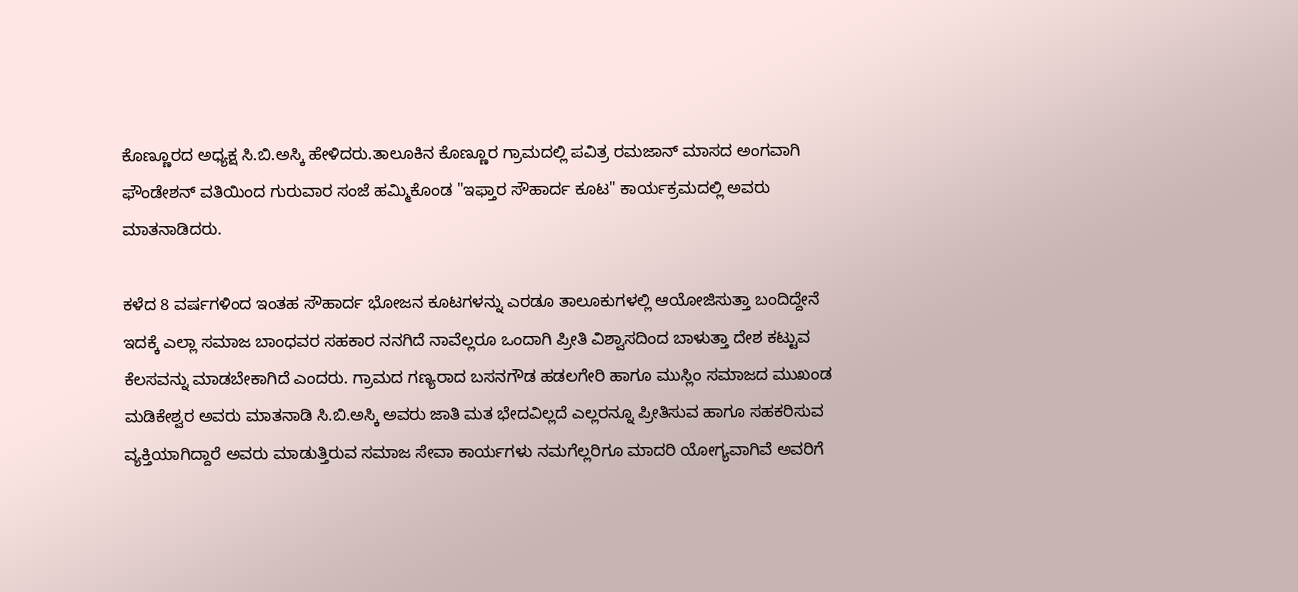ಕೊಣ್ಣೂರದ ಅಧ್ಯಕ್ಷ ಸಿ.ಬಿ.ಅಸ್ಕಿ ಹೇಳಿದರು.ತಾಲೂಕಿನ ಕೊಣ್ಣೂರ ಗ್ರಾಮದಲ್ಲಿ ಪವಿತ್ರ ರಮಜಾನ್ ಮಾಸದ ಅಂಗವಾಗಿ ಫೌಂಡೇಶನ್ ವತಿಯಿಂದ ಗುರುವಾರ ಸಂಜೆ ಹಮ್ಮಿಕೊಂಡ "ಇಫ್ತಾರ ಸೌಹಾರ್ದ ಕೂಟ" ಕಾರ್ಯಕ್ರಮದಲ್ಲಿ ಅವರು ಮಾತನಾಡಿದರು.

ಕಳೆದ 8 ವರ್ಷಗಳಿಂದ ಇಂತಹ ಸೌಹಾರ್ದ ಭೋಜನ ಕೂಟಗಳನ್ನು ಎರಡೂ ತಾಲೂಕುಗಳಲ್ಲಿ ಆಯೋಜಿಸುತ್ತಾ ಬಂದಿದ್ದೇನೆ ಇದಕ್ಕೆ ಎಲ್ಲಾ ಸಮಾಜ ಬಾಂಧವರ ಸಹಕಾರ ನನಗಿದೆ ನಾವೆಲ್ಲರೂ ಒಂದಾಗಿ ಪ್ರೀತಿ ವಿಶ್ವಾಸದಿಂದ ಬಾಳುತ್ತಾ ದೇಶ ಕಟ್ಟುವ ಕೆಲಸವನ್ನು ಮಾಡಬೇಕಾಗಿದೆ ಎಂದರು. ಗ್ರಾಮದ ಗಣ್ಯರಾದ ಬಸನಗೌಡ ಹಡಲಗೇರಿ ಹಾಗೂ ಮುಸ್ಲಿಂ ಸಮಾಜದ ಮುಖಂಡ ಮಡಿಕೇಶ್ವರ ಅವರು ಮಾತನಾಡಿ ಸಿ.ಬಿ.ಅಸ್ಕಿ ಅವರು ಜಾತಿ ಮತ ಭೇದವಿಲ್ಲದೆ ಎಲ್ಲರನ್ನೂ ಪ್ರೀತಿಸುವ ಹಾಗೂ ಸಹಕರಿಸುವ ವ್ಯಕ್ತಿಯಾಗಿದ್ದಾರೆ ಅವರು ಮಾಡುತ್ತಿರುವ ಸಮಾಜ ಸೇವಾ ಕಾರ್ಯಗಳು ನಮಗೆಲ್ಲರಿಗೂ ಮಾದರಿ ಯೋಗ್ಯವಾಗಿವೆ ಅವರಿಗೆ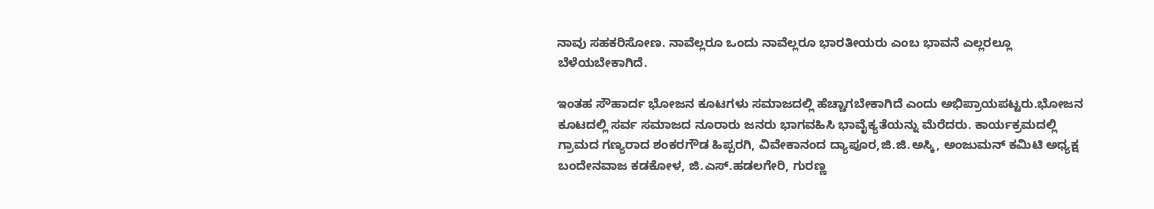ನಾವು ಸಹಕರಿಸೋಣ. ನಾವೆಲ್ಲರೂ ಒಂದು ನಾವೆಲ್ಲರೂ ಭಾರತೀಯರು ಎಂಬ ಭಾವನೆ ಎಲ್ಲರಲ್ಲೂ ಬೆಳೆಯಬೇಕಾಗಿದೆ.

ಇಂತಹ ಸೌಹಾರ್ದ ಭೋಜನ ಕೂಟಗಳು ಸಮಾಜದಲ್ಲಿ ಹೆಚ್ಚಾಗಬೇಕಾಗಿದೆ ಎಂದು ಅಭಿಪ್ರಾಯಪಟ್ಟರು.ಭೋಜನ ಕೂಟದಲ್ಲಿ ಸರ್ವ ಸಮಾಜದ ನೂರಾರು ಜನರು ಭಾಗವಹಿಸಿ ಭಾವೈಕ್ಯತೆಯನ್ನು ಮೆರೆದರು. ಕಾರ್ಯಕ್ರಮದಲ್ಲಿ ಗ್ರಾಮದ ಗಣ್ಯರಾದ ಶಂಕರಗೌಡ ಹಿಪ್ಪರಗಿ, ವಿವೇಕಾನಂದ ದ್ಯಾಪೂರ,ಜಿ.ಜಿ.ಅಸ್ಕಿ, ಅಂಜುಮನ್ ಕಮಿಟಿ ಅಧ್ಯಕ್ಷ ಬಂದೇನವಾಜ ಕಡಕೋಳ, ಜಿ.ಎಸ್‌.ಹಡಲಗೇರಿ, ಗುರಣ್ಣ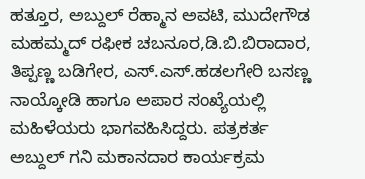ಹತ್ತೂರ, ಅಬ್ದುಲ್ ರೆಹ್ಮಾನ ಅವಟಿ, ಮುದೇಗೌಡ ಮಹಮ್ಮದ್ ರಫೀಕ ಚಬನೂರ,ಡಿ.ಬಿ.ಬಿರಾದಾರ, ತಿಪ್ಪಣ್ಣ ಬಡಿಗೇರ, ಎಸ್‌.ಎಸ್‌.ಹಡಲಗೇರಿ ಬಸಣ್ಣ ನಾಯ್ಕೋಡಿ ಹಾಗೂ ಅಪಾರ ಸಂಖ್ಯೆಯಲ್ಲಿ ಮಹಿಳೆಯರು ಭಾಗವಹಿಸಿದ್ದರು. ಪತ್ರಕರ್ತ ಅಬ್ದುಲ್ ಗನಿ ಮಕಾನದಾರ ಕಾರ್ಯಕ್ರಮ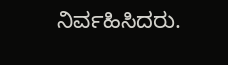ನಿರ್ವಹಿಸಿದರು.